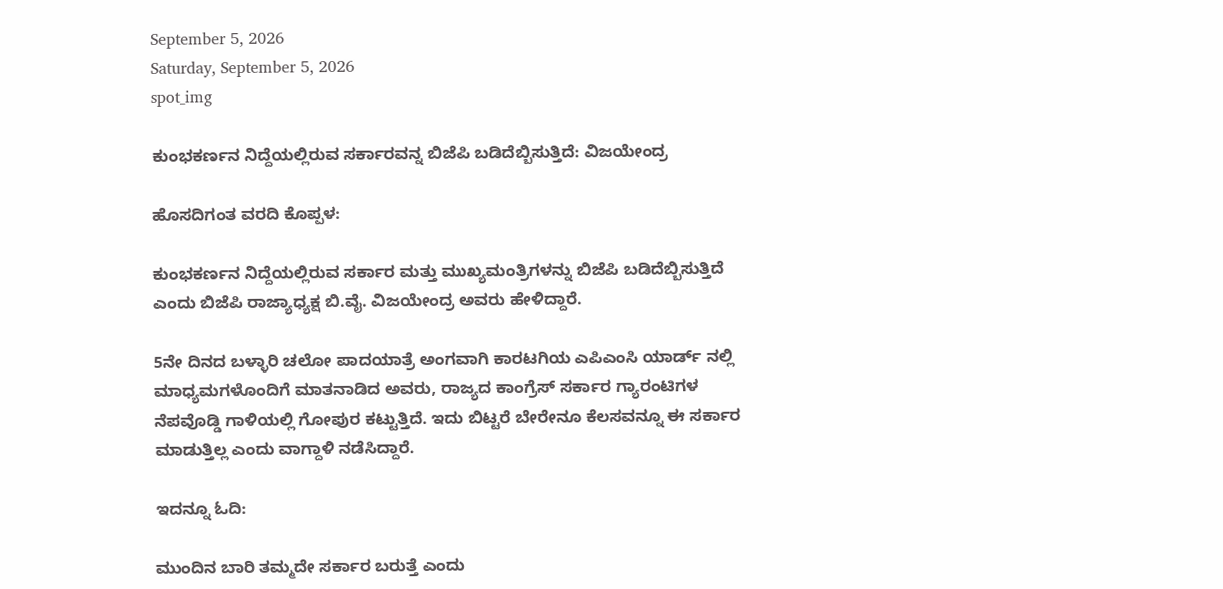September 5, 2026
Saturday, September 5, 2026
spot_img

ಕುಂಭಕರ್ಣನ ನಿದ್ದೆಯಲ್ಲಿರುವ ಸರ್ಕಾರವನ್ನ ಬಿಜೆಪಿ ಬಡಿದೆಬ್ಬಿಸುತ್ತಿದೆ: ವಿಜಯೇಂದ್ರ

ಹೊಸದಿಗಂತ ವರದಿ ಕೊಪ್ಪಳ:

ಕುಂಭಕರ್ಣನ ನಿದ್ದೆಯಲ್ಲಿರುವ ಸರ್ಕಾರ ಮತ್ತು ಮುಖ್ಯಮಂತ್ರಿಗಳನ್ನು ಬಿಜೆಪಿ ಬಡಿದೆಬ್ಬಿಸುತ್ತಿದೆ ಎಂದು ಬಿಜೆಪಿ ರಾಜ್ಯಾಧ್ಯಕ್ಷ ಬಿ.ವೈ. ವಿಜಯೇಂದ್ರ ಅವರು ಹೇಳಿದ್ದಾರೆ.

5ನೇ ದಿನದ ಬಳ್ಳಾರಿ ಚಲೋ ಪಾದಯಾತ್ರೆ ಅಂಗವಾಗಿ ಕಾರಟಗಿಯ ಎಪಿಎಂಸಿ ಯಾರ್ಡ್ ನಲ್ಲಿ ಮಾಧ್ಯಮಗಳೊಂದಿಗೆ ಮಾತನಾಡಿದ ಅವರು, ರಾಜ್ಯದ ಕಾಂಗ್ರೆಸ್ ಸರ್ಕಾರ ಗ್ಯಾರಂಟಿಗಳ ನೆಪವೊಡ್ಡಿ ಗಾಳಿಯಲ್ಲಿ ಗೋಪುರ ಕಟ್ಟುತ್ತಿದೆ. ಇದು ಬಿಟ್ಟರೆ ಬೇರೇನೂ ಕೆಲಸವನ್ನೂ ಈ ಸರ್ಕಾರ ಮಾಡುತ್ತಿಲ್ಲ ಎಂದು ವಾಗ್ದಾಳಿ ನಡೆಸಿದ್ದಾರೆ.

ಇದನ್ನೂ ಓದಿ:

ಮುಂದಿನ ಬಾರಿ ತಮ್ಮದೇ ಸರ್ಕಾರ ಬರುತ್ತೆ ಎಂದು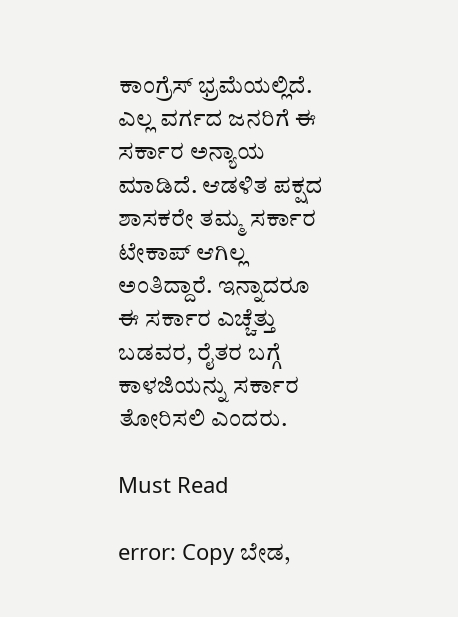ಕಾಂಗ್ರೆಸ್ ಭ್ರಮೆಯಲ್ಲಿದೆ. ಎಲ್ಲ ವರ್ಗದ ಜನರಿಗೆ ಈ ಸರ್ಕಾರ ಅನ್ಯಾಯ ಮಾಡಿದೆ. ಆಡಳಿತ ಪಕ್ಷದ ಶಾಸಕರೇ ತಮ್ಮ ಸರ್ಕಾರ ಟೇಕಾಪ್ ಆಗಿಲ್ಲ ಅಂತಿದ್ದಾರೆ. ಇನ್ನಾದರೂ ಈ ಸರ್ಕಾರ ಎಚ್ಚೆತ್ತು ಬಡವರ, ರೈತರ ಬಗ್ಗೆ ಕಾಳಜಿಯನ್ನು ಸರ್ಕಾರ ತೋರಿಸಲಿ ಎಂದರು.

Must Read

error: Copy ಬೇಡ,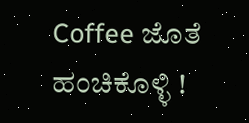Coffee ಜೊತೆ ಹಂಚಿಕೊಳ್ಳಿ !